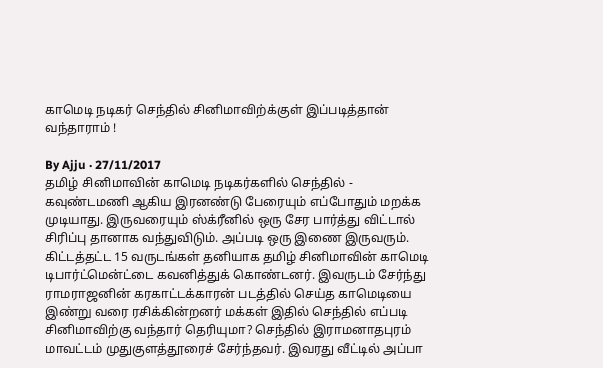காமெடி நடிகர் செந்தில் சினிமாவிற்க்குள் இப்படித்தான் வந்தாராம் !

By Ajju · 27/11/2017
தமிழ் சினிமாவின் காமெடி நடிகர்களில் செந்தில் - கவுண்டமணி ஆகிய இரனண்டு பேரையும் எப்போதும் மறக்க முடியாது. இருவரையும் ஸ்க்ரீனில் ஒரு சேர பார்த்து விட்டால் சிரிப்பு தானாக வந்துவிடும். அப்படி ஒரு இணை இருவரும். கிட்டத்தட்ட 15 வருடங்கள் தனியாக தமிழ் சினிமாவின் காமெடி டிபார்ட்மென்ட்டை கவனித்துக் கொண்டனர். இவருடம் சேர்ந்து ராமராஜனின் கரகாட்டக்காரன் படத்தில் செய்த காமெடியை இண்று வரை ரசிக்கின்றனர் மக்கள் இதில் செந்தில் எப்படி சினிமாவிற்கு வந்தார் தெரியுமா? செந்தில் இராமனாதபுரம் மாவட்டம் முதுகுளத்தூரைச் சேர்ந்தவர். இவரது வீட்டில் அப்பா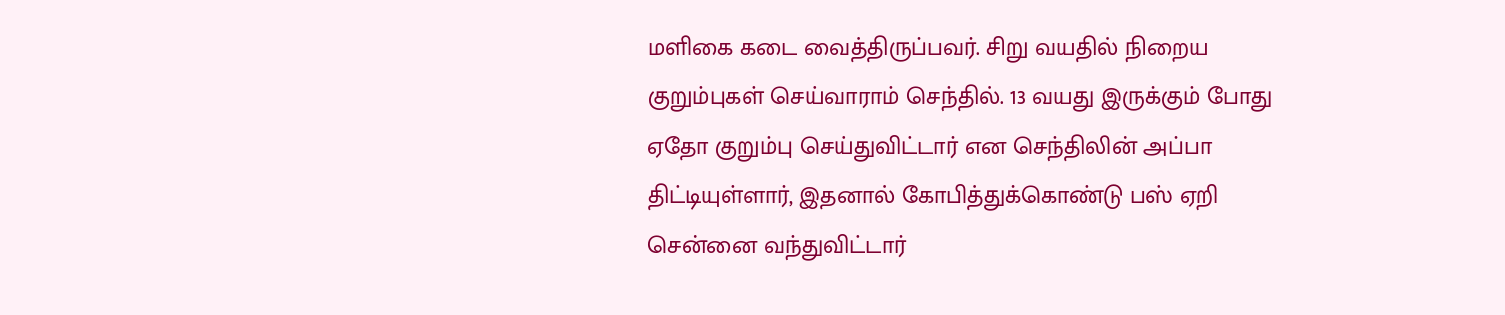மளிகை கடை வைத்திருப்பவர். சிறு வயதில் நிறைய குறும்புகள் செய்வாராம் செந்தில். 13 வயது இருக்கும் போது ஏதோ குறும்பு செய்துவிட்டார் என செந்திலின் அப்பா திட்டியுள்ளார், இதனால் கோபித்துக்கொண்டு பஸ் ஏறி சென்னை வந்துவிட்டார்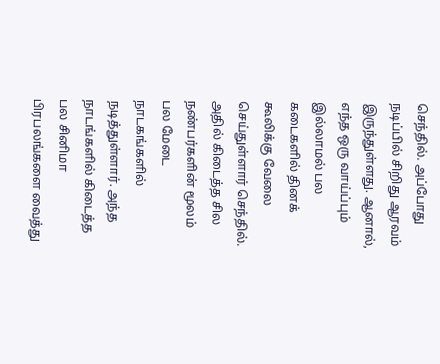செந்தில். அப்போது நடிப்பில் சிறிது ஆரவம் இருந்துள்ளது. ஆனால், எந்த ஒரு வாய்ப்பும் இல்லாமல் பல கடைகளில் தினக் கூலிக்கு வேலை செய்துள்ளார் செந்தில். அதில் கிடைத்த சில நண்பர்களின் மூலம் பல மேடை நாடகங்களில் நடித்துள்ளார். அந்த நாடங்களில் கிடைத்த பல சினிமா பிரபலங்களை வைத்து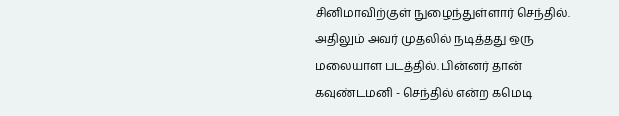சினிமாவிற்குள் நுழைந்துள்ளார் செந்தில். அதிலும் அவர் முதலில் நடித்தது ஒரு மலையாள படத்தில். பின்னர் தான் கவுண்டமனி - செந்தில் என்ற கமெடி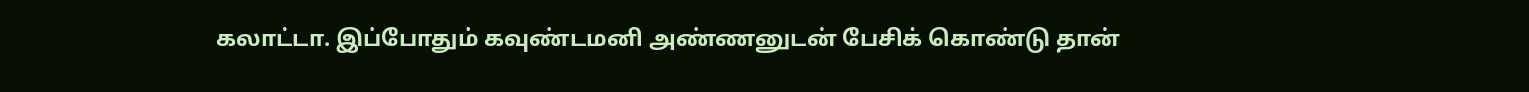கலாட்டா. இப்போதும் கவுண்டமனி அண்ணனுடன் பேசிக் கொண்டு தான்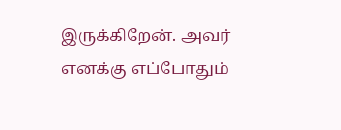இருக்கிறேன். அவர் எனக்கு எப்போதும்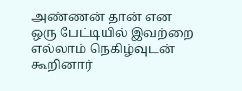அண்ணன் தான் என ஒரு பேட்டியில் இவற்றை எல்லாம் நெகிழ்வுடன் கூறினார்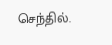செந்தில்.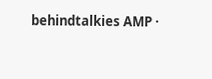behindtalkies AMP ·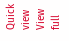Quick view
View full